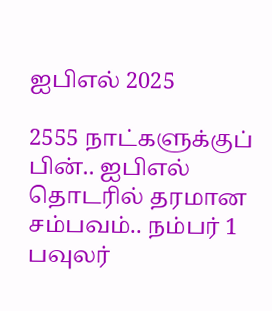ஐபிஎல் 2025

2555 நாட்களுக்குப் பின்.. ஐபிஎல் தொடரில் தரமான சம்பவம்.. நம்பர் 1 பவுலர்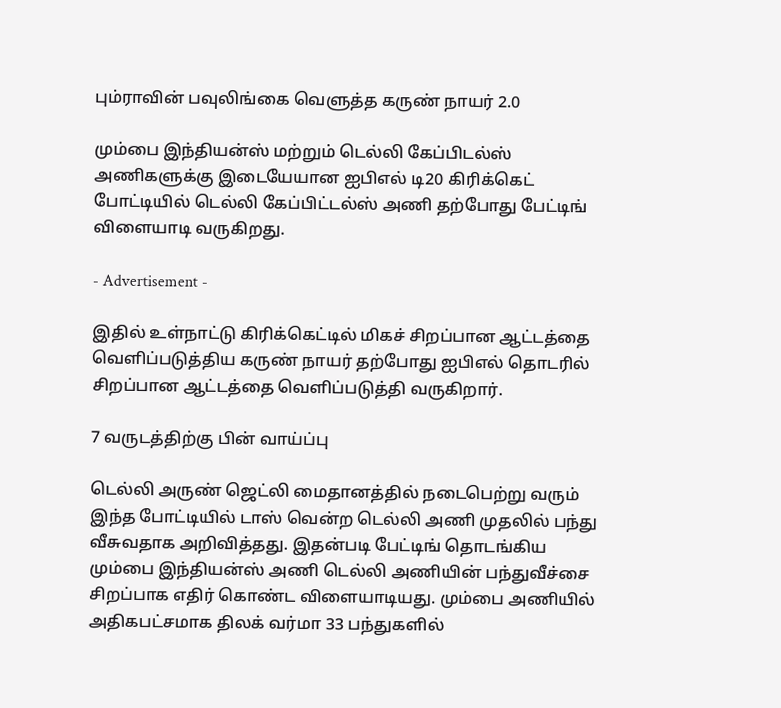பும்ராவின் பவுலிங்கை வெளுத்த கருண் நாயர் 2.0

மும்பை இந்தியன்ஸ் மற்றும் டெல்லி கேப்பிடல்ஸ் அணிகளுக்கு இடையேயான ஐபிஎல் டி20 கிரிக்கெட் போட்டியில் டெல்லி கேப்பிட்டல்ஸ் அணி தற்போது பேட்டிங் விளையாடி வருகிறது.

- Advertisement -

இதில் உள்நாட்டு கிரிக்கெட்டில் மிகச் சிறப்பான ஆட்டத்தை வெளிப்படுத்திய கருண் நாயர் தற்போது ஐபிஎல் தொடரில் சிறப்பான ஆட்டத்தை வெளிப்படுத்தி வருகிறார்.

7 வருடத்திற்கு பின் வாய்ப்பு

டெல்லி அருண் ஜெட்லி மைதானத்தில் நடைபெற்று வரும் இந்த போட்டியில் டாஸ் வென்ற டெல்லி அணி முதலில் பந்து வீசுவதாக அறிவித்தது. இதன்படி பேட்டிங் தொடங்கிய மும்பை இந்தியன்ஸ் அணி டெல்லி அணியின் பந்துவீச்சை சிறப்பாக எதிர் கொண்ட விளையாடியது. மும்பை அணியில் அதிகபட்சமாக திலக் வர்மா 33 பந்துகளில்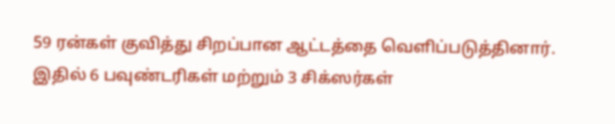59 ரன்கள் குவித்து சிறப்பான ஆட்டத்தை வெளிப்படுத்தினார். இதில் 6 பவுண்டரிகள் மற்றும் 3 சிக்ஸர்கள்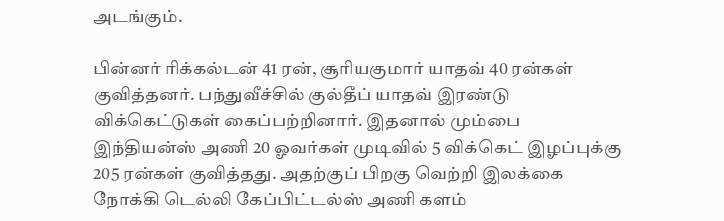அடங்கும்.

பின்னர் ரிக்கல்டன் 41 ரன், சூரியகுமார் யாதவ் 40 ரன்கள் குவித்தனர். பந்துவீச்சில் குல்தீப் யாதவ் இரண்டு விக்கெட்டுகள் கைப்பற்றினார். இதனால் மும்பை இந்தியன்ஸ் அணி 20 ஓவர்கள் முடிவில் 5 விக்கெட் இழப்புக்கு 205 ரன்கள் குவித்தது. அதற்குப் பிறகு வெற்றி இலக்கை நோக்கி டெல்லி கேப்பிட்டல்ஸ் அணி களம்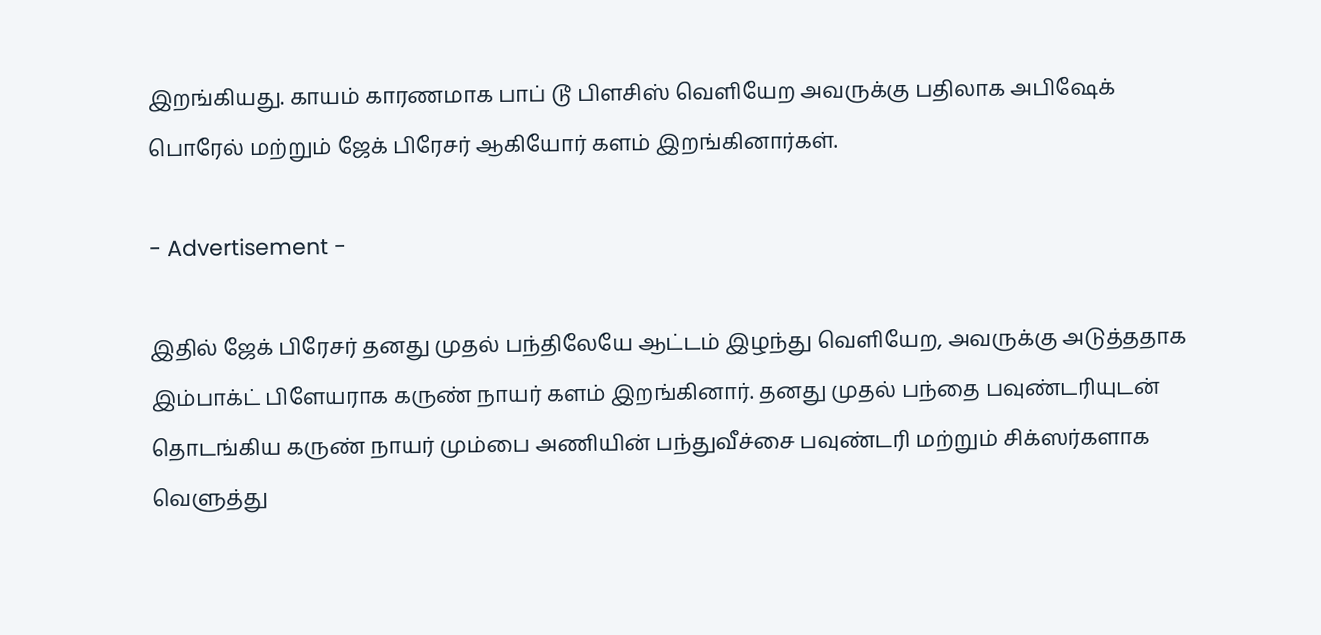இறங்கியது. காயம் காரணமாக பாப் டூ பிளசிஸ் வெளியேற அவருக்கு பதிலாக அபிஷேக் பொரேல் மற்றும் ஜேக் பிரேசர் ஆகியோர் களம் இறங்கினார்கள்.

- Advertisement -

இதில் ஜேக் பிரேசர் தனது முதல் பந்திலேயே ஆட்டம் இழந்து வெளியேற, அவருக்கு அடுத்ததாக இம்பாக்ட் பிளேயராக கருண் நாயர் களம் இறங்கினார். தனது முதல் பந்தை பவுண்டரியுடன் தொடங்கிய கருண் நாயர் மும்பை அணியின் பந்துவீச்சை பவுண்டரி மற்றும் சிக்ஸர்களாக வெளுத்து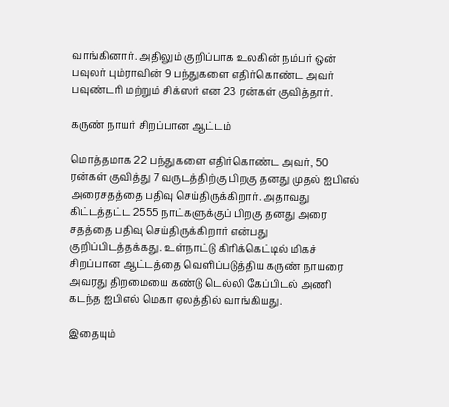வாங்கினார். அதிலும் குறிப்பாக உலகின் நம்பர் ஒன் பவுலர் பும்ராவின் 9 பந்துகளை எதிர்கொண்ட அவர் பவுண்டரி மற்றும் சிக்ஸர் என 23 ரன்கள் குவித்தார்.

கருண் நாயர் சிறப்பான ஆட்டம்

மொத்தமாக 22 பந்துகளை எதிர்கொண்ட அவர், 50 ரன்கள் குவித்து 7 வருடத்திற்கு பிறகு தனது முதல் ஐபிஎல் அரைசதத்தை பதிவு செய்திருக்கிறார். அதாவது கிட்டத்தட்ட 2555 நாட்களுக்குப் பிறகு தனது அரை சதத்தை பதிவு செய்திருக்கிறார் என்பது குறிப்பிடத்தக்கது. உள்நாட்டு கிரிக்கெட்டில் மிகச் சிறப்பான ஆட்டத்தை வெளிப்படுத்திய கருண் நாயரை அவரது திறமையை கண்டு டெல்லி கேப்பிடல் அணி கடந்த ஐபிஎல் மெகா ஏலத்தில் வாங்கியது.

இதையும்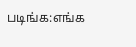படிங்க:எங்க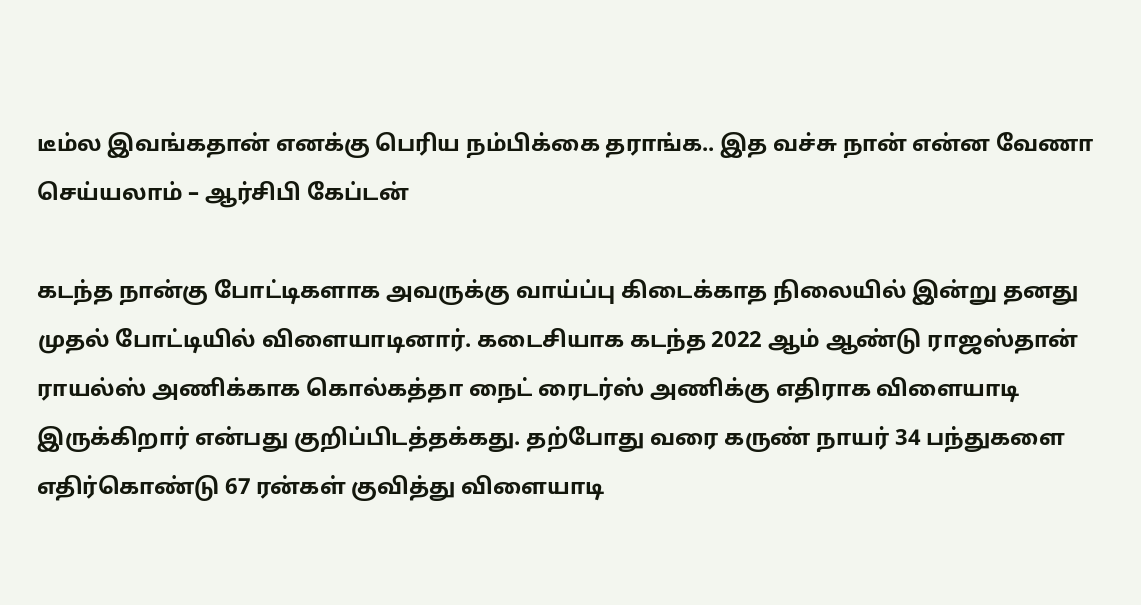டீம்ல இவங்கதான் எனக்கு பெரிய நம்பிக்கை தராங்க.. இத வச்சு நான் என்ன வேணா செய்யலாம் – ஆர்சிபி கேப்டன்

கடந்த நான்கு போட்டிகளாக அவருக்கு வாய்ப்பு கிடைக்காத நிலையில் இன்று தனது முதல் போட்டியில் விளையாடினார். கடைசியாக கடந்த 2022 ஆம் ஆண்டு ராஜஸ்தான் ராயல்ஸ் அணிக்காக கொல்கத்தா நைட் ரைடர்ஸ் அணிக்கு எதிராக விளையாடி இருக்கிறார் என்பது குறிப்பிடத்தக்கது. தற்போது வரை கருண் நாயர் 34 பந்துகளை எதிர்கொண்டு 67 ரன்கள் குவித்து விளையாடி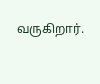வருகிறார்.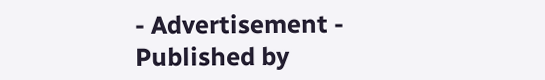- Advertisement -
Published by